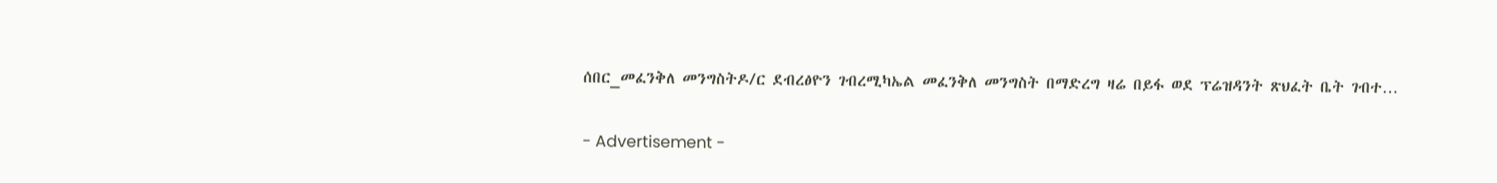ሰበር_መፈንቅለ መንግስትዶ/ር ደብረፅዮን ገብረሚካኤል መፈንቅለ መንግስት በማድረግ ዛሬ በይፋ ወደ ፕሬዝዳንት ጽህፈት ቤት ገብተ…

- Advertisement -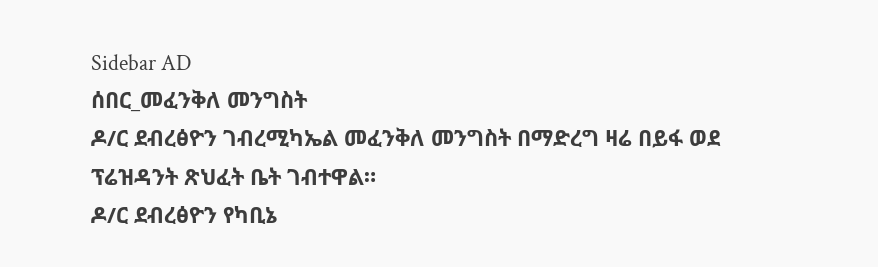Sidebar AD
ሰበር_መፈንቅለ መንግስት
ዶ/ር ደብረፅዮን ገብረሚካኤል መፈንቅለ መንግስት በማድረግ ዛሬ በይፋ ወደ ፕሬዝዳንት ጽህፈት ቤት ገብተዋል።
ዶ/ር ደብረፅዮን የካቢኔ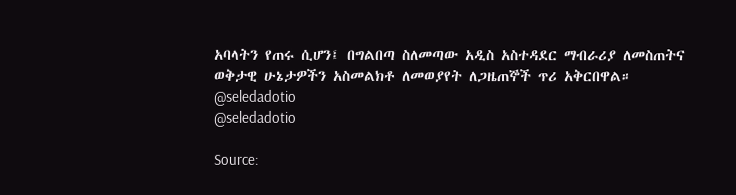አባላትን የጠሩ ሲሆን፤ በግልበጣ ስለመጣው አዲስ አስተዳደር ማብራሪያ ለመስጠትና ወቅታዊ ሁኔታዎችን አስመልክቶ ለመወያየት ለጋዜጠኞች ጥሪ አቅርበዋል።
@seledadotio
@seledadotio

Source: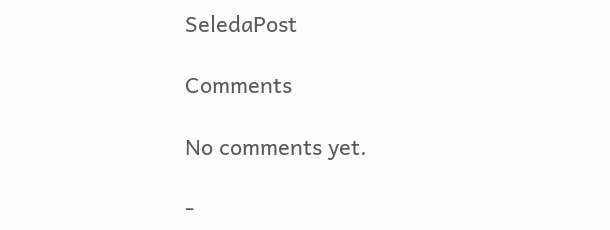SeledaPost

Comments

No comments yet.

-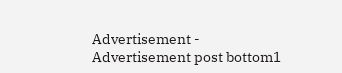Advertisement -
Advertisement post bottom1